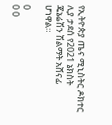የኢትዮጵያ ጤና ሚኒስትር ዶክተር ሊያ ታደሰ የ2021 ኔክስት ጄኔሬሽን ሽልማት አሸናፊ ሆነዋል።

0
0 0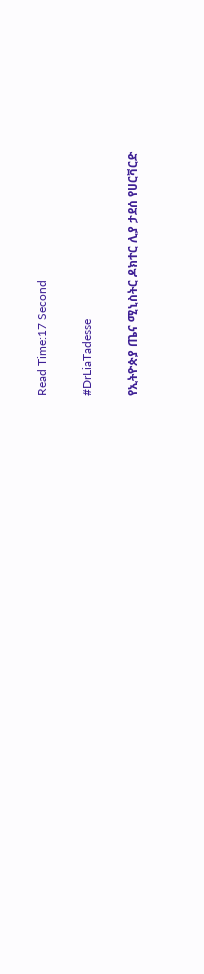Read Time:17 Second

#DrLiaTadesse

የኢትዮጵያ ጤና ሚኒስትር ዶክተር ሊያ ታደሰ የሀርቫርድ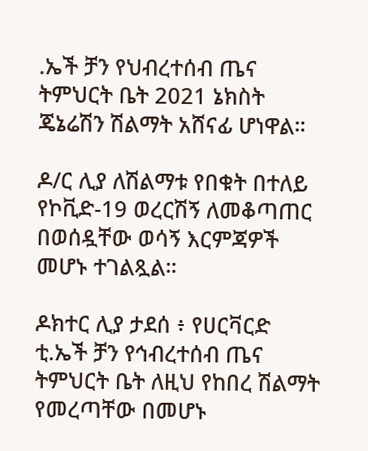.ኤች ቻን የህብረተሰብ ጤና ትምህርት ቤት 2021 ኔክስት ጄኔሬሽን ሽልማት አሸናፊ ሆነዋል።

ዶ/ር ሊያ ለሽልማቱ የበቁት በተለይ የኮቪድ-19 ወረርሽኝ ለመቆጣጠር በወሰዷቸው ወሳኝ እርምጃዎች መሆኑ ተገልጿል።

ዶክተር ሊያ ታደሰ ፥ የሀርቫርድ ቲ.ኤች ቻን የኅብረተሰብ ጤና ትምህርት ቤት ለዚህ የከበረ ሽልማት የመረጣቸው በመሆኑ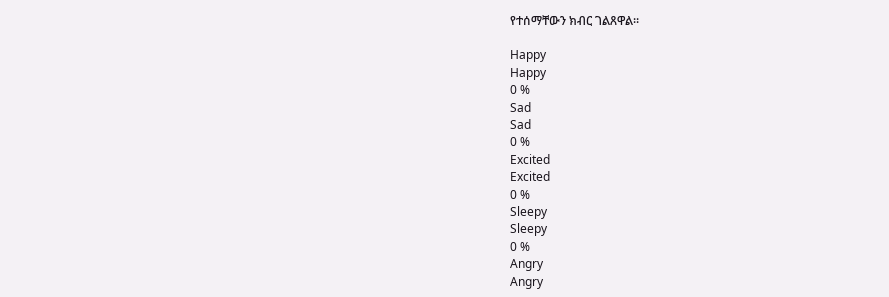የተሰማቸውን ክብር ገልጸዋል።

Happy
Happy
0 %
Sad
Sad
0 %
Excited
Excited
0 %
Sleepy
Sleepy
0 %
Angry
Angry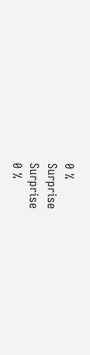0 %
Surprise
Surprise
0 %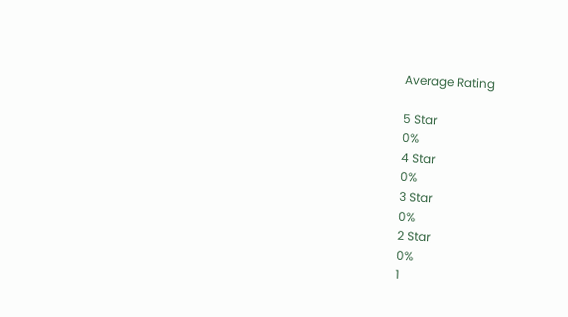Average Rating

5 Star
0%
4 Star
0%
3 Star
0%
2 Star
0%
1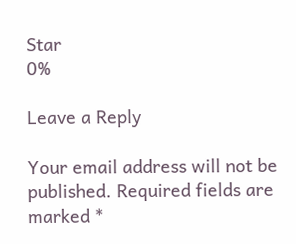Star
0%

Leave a Reply

Your email address will not be published. Required fields are marked *